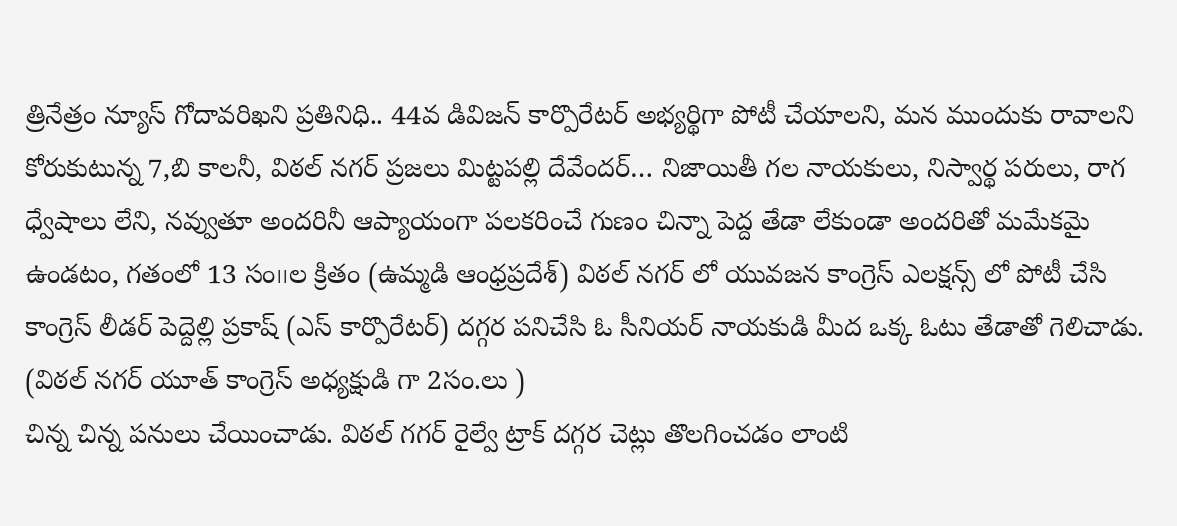త్రినేత్రం న్యూస్ గోదావరిఖని ప్రతినిధి.. 44వ డివిజన్ కార్పొరేటర్ అభ్యర్థిగా పోటీ చేయాలని, మన ముందుకు రావాలని కోరుకుటున్న 7,బి కాలనీ, విఠల్ నగర్ ప్రజలు మిట్టపల్లి దేవేందర్… నిజాయితీ గల నాయకులు, నిస్వార్థ పరులు, రాగ ధ్వేషాలు లేని, నవ్వుతూ అందరినీ ఆప్యాయంగా పలకరించే గుణం చిన్నా పెద్ద తేడా లేకుండా అందరితో మమేకమై ఉండటం, గతంలో 13 సం౹౹ల క్రితం (ఉమ్మడి ఆంధ్రప్రదేశ్) విఠల్ నగర్ లో యువజన కాంగ్రెస్ ఎలక్షన్స్ లో పోటీ చేసి కాంగ్రెస్ లీడర్ పెద్దెల్లి ప్రకాష్ (ఎస్ కార్పొరేటర్) దగ్గర పనిచేసి ఓ సీనియర్ నాయకుడి మీద ఒక్క ఓటు తేడాతో గెలిచాడు.
(విఠల్ నగర్ యూత్ కాంగ్రెస్ అధ్యక్షుడి గా 2సం.లు )
చిన్న చిన్న పనులు చేయించాడు. విఠల్ గగర్ రైల్వే ట్రాక్ దగ్గర చెట్లు తొలగించడం లాంటి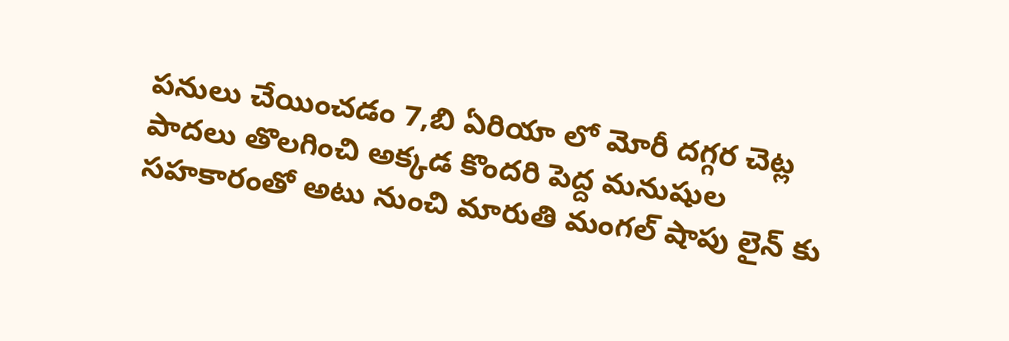పనులు చేయించడం 7,బి ఏరియా లో మోరీ దగ్గర చెట్ల పాదలు తొలగించి అక్కడ కొందరి పెద్ద మనుషుల సహకారంతో అటు నుంచి మారుతి మంగల్ షాపు లైన్ కు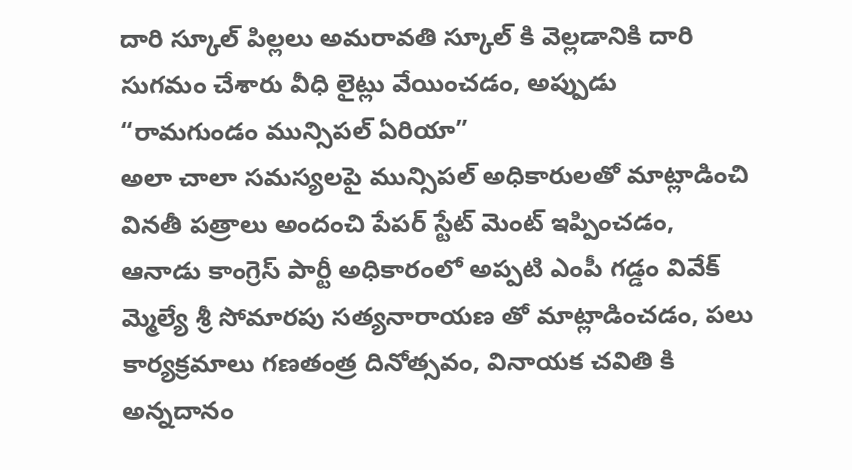దారి స్కూల్ పిల్లలు అమరావతి స్కూల్ కి వెల్లడానికి దారి సుగమం చేశారు వీధి లైట్లు వేయించడం, అప్పుడు “రామగుండం మున్సిపల్ ఏరియా”
అలా చాలా సమస్యలపై మున్సిపల్ అధికారులతో మాట్లాడించి వినతీ పత్రాలు అందంచి పేపర్ స్టేట్ మెంట్ ఇప్పించడం, ఆనాడు కాంగ్రెస్ పార్టీ అధికారంలో అప్పటి ఎంపీ గడ్డం వివేక్ మ్మెల్యే శ్రీ సోమారపు సత్యనారాయణ తో మాట్లాడించడం, పలు కార్యక్రమాలు గణతంత్ర దినోత్సవం, వినాయక చవితి కి అన్నదానం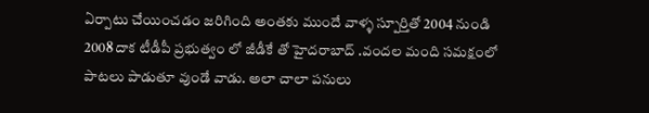ఏర్పాటు చేయించడం జరిగింది అంతకు ముందే వాళ్ళ స్పూర్తితో 2004 నుండి 2008 దాక టీడీపీ ప్రభుత్వం లో జీడీకే తో హైదరాబాద్ .వందల మంది సమక్షంలో పాటలు పాడుతూ వుండే వాడు. అలా చాలా పనులు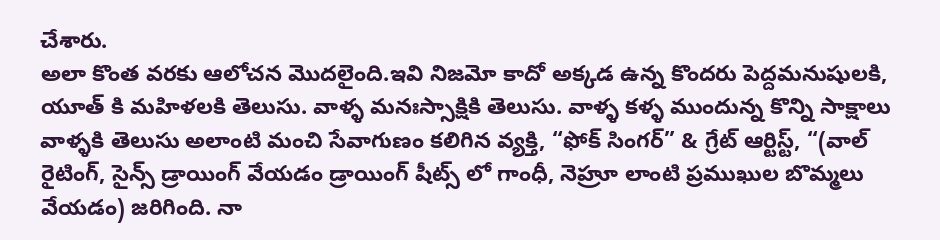చేశారు.
అలా కొంత వరకు ఆలోచన మొదలైంది.ఇవి నిజమో కాదో అక్కడ ఉన్న కొందరు పెద్దమనుషులకి, యూత్ కి మహిళలకి తెలుసు. వాళ్ళ మనఃస్సాక్షికి తెలుసు. వాళ్ళ కళ్ళ ముందున్న కొన్ని సాక్షాలు వాళ్ళకి తెలుసు అలాంటి మంచి సేవాగుణం కలిగిన వ్యక్తి, “ఫోక్ సింగర్” & గ్రేట్ ఆర్టిస్ట్, “(వాల్ రైటింగ్, సైన్స్ డ్రాయింగ్ వేయడం డ్రాయింగ్ షీట్స్ లో గాంధీ, నెహ్రూ లాంటి ప్రముఖుల బొమ్మలు వేయడం) జరిగింది. నా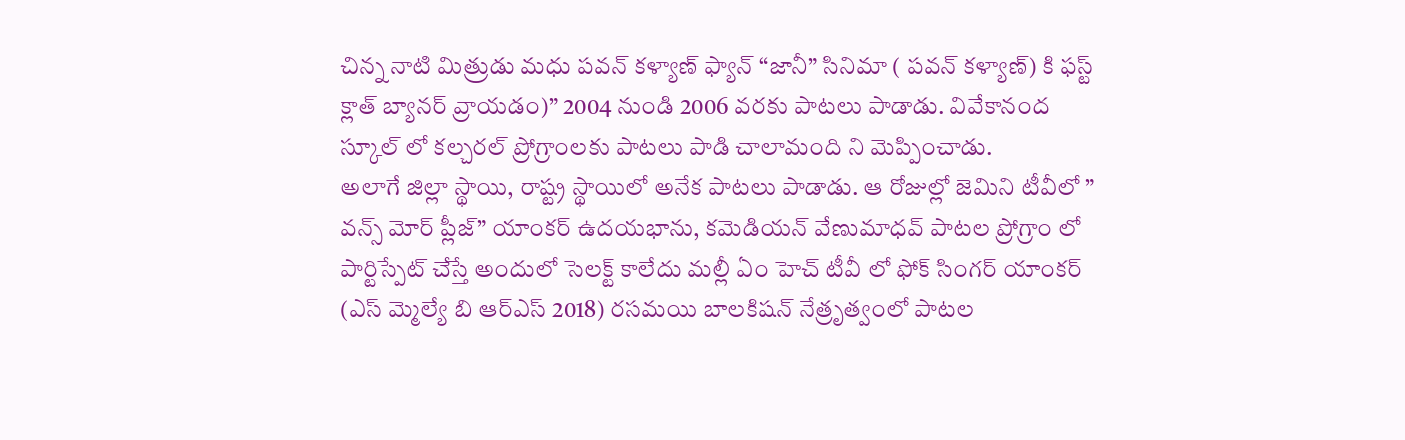చిన్న నాటి మిత్రుడు మధు పవన్ కళ్యాణ్ ఫ్యాన్ “జానీ” సినిమా ( పవన్ కళ్యాణ్) కి ఫస్ట్ క్లాత్ బ్యానర్ వ్రాయడం)” 2004 నుండి 2006 వరకు పాటలు పాడాడు. వివేకానంద స్కూల్ లో కల్చరల్ ప్రోగ్రాంలకు పాటలు పాడి చాలామంది ని మెప్పించాడు.
అలాగే జిల్లా స్థాయి, రాష్ట్ర స్థాయిలో అనేక పాటలు పాడాడు. ఆ రోజుల్లో జెమిని టీవీలో ” వన్స్ మోర్ ప్లీజ్” యాంకర్ ఉదయభాను, కమెడియన్ వేణుమాధవ్ పాటల ప్రోగ్రాం లో పార్టిస్పేట్ చేస్తే అందులో సెలక్ట్ కాలేదు మల్లీ ఏం హెచ్ టీవీ లో ఫోక్ సింగర్ యాంకర్ (ఎస్ మ్మెల్యే బి ఆర్ఎస్ 2018) రసమయి బాలకిషన్ నేత్రృత్వంలో పాటల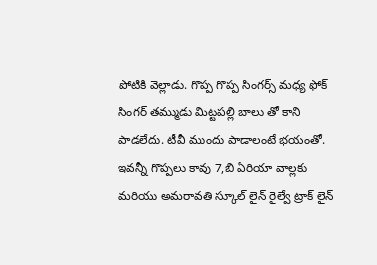పోటికి వెల్లాడు. గొప్ప గొప్ప సింగర్స్ మధ్య ఫోక్ సింగర్ తమ్ముడు మిట్టపల్లి బాలు తో కాని పాడలేదు. టీవీ ముందు పాడాలంటే భయంతో. ఇవన్నీ గొప్పలు కావు 7,బి ఏరియా వాల్లకు మరియు అమరావతి స్కూల్ లైన్ రైల్వే ట్రాక్ లైన్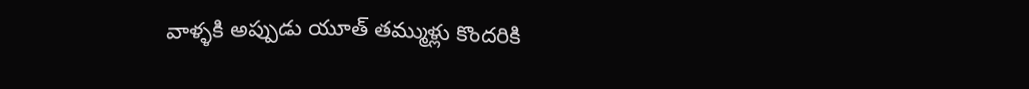వాళ్ళకి అప్పుడు యూత్ తమ్ముళ్లు కొందరికి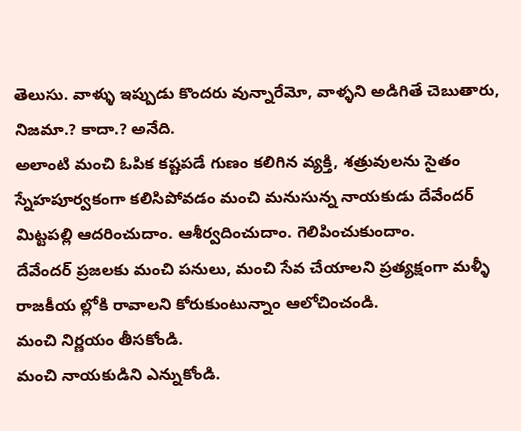తెలుసు. వాళ్ళు ఇప్పుడు కొందరు వున్నారేమో, వాళ్ళని అడిగితే చెబుతారు, నిజమా.? కాదా.? అనేది.
అలాంటి మంచి ఓపిక కష్టపడే గుణం కలిగిన వ్యక్తి, శత్రువులను సైతం స్నేహపూర్వకంగా కలిసిపోవడం మంచి మనుసున్న నాయకుడు దేవేందర్ మిట్టపల్లి ఆదరించుదాం. ఆశీర్వదించుదాం. గెలిపించుకుందాం.
దేవేందర్ ప్రజలకు మంచి పనులు, మంచి సేవ చేయాలని ప్రత్యక్షంగా మళ్ళీ రాజకీయ ల్లోకి రావాలని కోరుకుంటున్నాం ఆలోచించండి.
మంచి నిర్ణయం తీసకోండి.
మంచి నాయకుడిని ఎన్నుకోండి.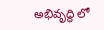అభివృద్ధి లో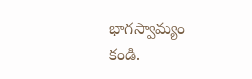భాగస్వామ్యం కండి.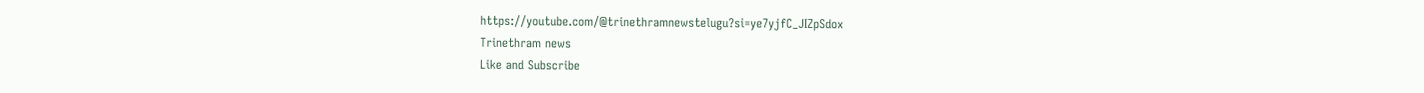https://youtube.com/@trinethramnewstelugu?si=ye7yjfC_JIZpSdox
Trinethram news
Like and Subscribe